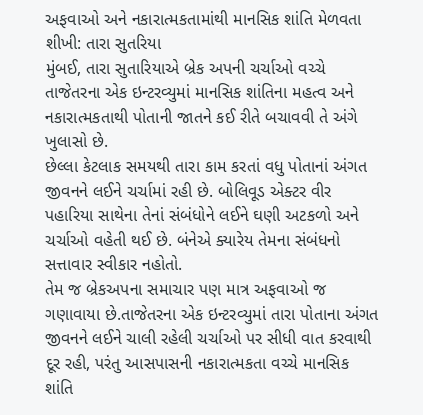અફવાઓ અને નકારાત્મકતામાંથી માનસિક શાંતિ મેળવતા શીખી: તારા સુતરિયા
મુંબઈ, તારા સુતારિયાએ બ્રેક અપની ચર્ચાઓ વચ્ચે તાજેતરના એક ઇન્ટરવ્યુમાં માનસિક શાંતિના મહત્વ અને નકારાત્મકતાથી પોતાની જાતને કઈ રીતે બચાવવી તે અંગે ખુલાસો છે.
છેલ્લા કેટલાક સમયથી તારા કામ કરતાં વધુ પોતાનાં અંગત જીવનને લઈને ચર્ચામાં રહી છે. બોલિવૂડ એક્ટર વીર પહારિયા સાથેના તેનાં સંબંધોને લઈને ઘણી અટકળો અને ચર્ચાઓ વહેતી થઈ છે. બંનેએ ક્યારેય તેમના સંબંધનો સત્તાવાર સ્વીકાર નહોતો.
તેમ જ બ્રેકઅપના સમાચાર પણ માત્ર અફવાઓ જ ગણાવાયા છે.તાજેતરના એક ઇન્ટરવ્યુમાં તારા પોતાના અંગત જીવનને લઈને ચાલી રહેલી ચર્ચાઓ પર સીધી વાત કરવાથી દૂર રહી, પરંતુ આસપાસની નકારાત્મકતા વચ્ચે માનસિક શાંતિ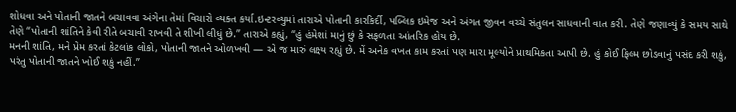શોધવા અને પોતાની જાતને બચાવવા અંગેના તેમાં વિચારો વ્યક્ત કર્યા.ઇન્ટરવ્યુમાં તારાએ પોતાની કારકિર્દી, પબ્લિક ઇમેજ અને અંગત જીવન વચ્ચે સંતુલન સાધવાની વાત કરી. તેણે જણાવ્યું કે સમય સાથે તેણે “પોતાની શાંતિને કેવી રીતે બચાવી રાખવી તે શીખી લીધું છે.” તારાએ કહ્યું, “હું હંમેશાં માનું છું કે સફળતા આંતરિક હોય છે.
મનની શાંતિ, મને પ્રેમ કરતાં કેટલાંક લોકો, પોતાની જાતને ઓળખવી — એ જ મારું લક્ષ્ય રહ્યું છે. મેં અનેક વખત કામ કરતાં પણ મારા મૂલ્યોને પ્રાથમિકતા આપી છે. હું કોઈ ફિલ્મ છોડવાનું પસંદ કરી શકું, પરંતુ પોતાની જાતને ખોઈ શકું નહીં.”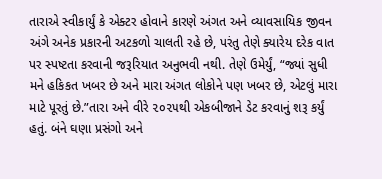તારાએ સ્વીકાર્યું કે એક્ટર હોવાને કારણે અંગત અને વ્યાવસાયિક જીવન અંગે અનેક પ્રકારની અટકળો ચાલતી રહે છે, પરંતુ તેણે ક્યારેય દરેક વાત પર સ્પષ્ટતા કરવાની જરૂરિયાત અનુભવી નથી. તેણે ઉમેર્યું, “જ્યાં સુધી મને હકિકત ખબર છે અને મારા અંગત લોકોને પણ ખબર છે, એટલું મારા માટે પૂરતું છે.”તારા અને વીરે ૨૦૨૫થી એકબીજાને ડેટ કરવાનું શરૂ કર્યું હતું. બંને ઘણા પ્રસંગો અને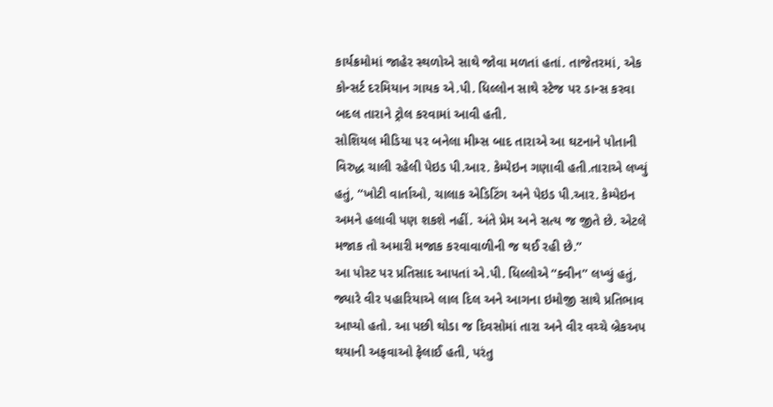કાર્યક્રમોમાં જાહેર સ્થળોએ સાથે જોવા મળતાં હતાં. તાજેતરમાં, એક કોન્સર્ટ દરમિયાન ગાયક એ.પી. ધિલ્લોન સાથે સ્ટેજ પર ડાન્સ કરવા બદલ તારાને ટ્રોલ કરવામાં આવી હતી.
સોશિયલ મીડિયા પર બનેલા મીમ્સ બાદ તારાએ આ ઘટનાને પોતાની વિરુદ્ધ ચાલી રહેલી પેઇડ પી.આર. કેમ્પેઇન ગણાવી હતી.તારાએ લખ્યું હતું, “ખોટી વાર્તાઓ, ચાલાક એડિટિંગ અને પેઇડ પી.આર. કેમ્પેઇન અમને હલાવી પણ શકશે નહીં. અંતે પ્રેમ અને સત્ય જ જીતે છે. એટલે મજાક તો અમારી મજાક કરવાવાળીની જ થઈ રહી છે.”
આ પોસ્ટ પર પ્રતિસાદ આપતાં એ.પી. ધિલ્લોએ “ક્વીન” લખ્યું હતું, જ્યારે વીર પહારિયાએ લાલ દિલ અને આગના ઇમોજી સાથે પ્રતિભાવ આપ્યો હતો. આ પછી થોડા જ દિવસોમાં તારા અને વીર વચ્ચે બ્રેકઅપ થયાની અફવાઓ ફેલાઈ હતી, પરંતુ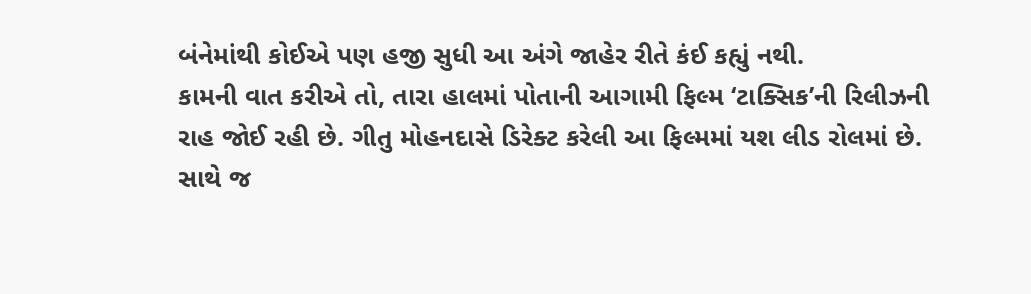બંનેમાંથી કોઈએ પણ હજી સુધી આ અંગે જાહેર રીતે કંઈ કહ્યું નથી.
કામની વાત કરીએ તો, તારા હાલમાં પોતાની આગામી ફિલ્મ ‘ટાક્સિક’ની રિલીઝની રાહ જોઈ રહી છે. ગીતુ મોહનદાસે ડિરેક્ટ કરેલી આ ફિલ્મમાં યશ લીડ રોલમાં છે. સાથે જ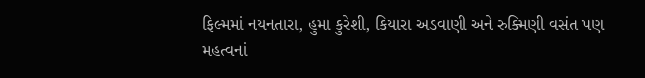ફિલ્મમાં નયનતારા, હુમા કુરેશી, કિયારા અડવાણી અને રુક્મિણી વસંત પણ મહત્વનાં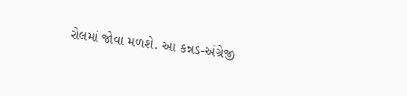રોલમાં જોવા મળશે. આ કન્નડ-અંગ્રેજી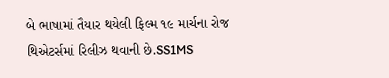બે ભાષામાં તૈયાર થયેલી ફિલ્મ ૧૯ માર્ચના રોજ થિએટર્સમાં રિલીઝ થવાની છે.SS1MS